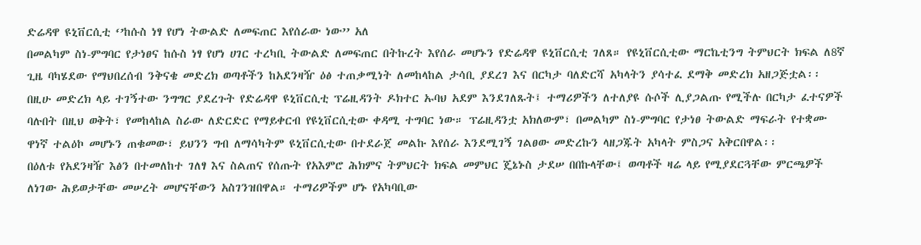ድሬዳዋ ዩኒቨርሲቲ ‘’ከሱስ ነፃ የሆነ ትውልድ ለመፍጠር እየሰራው ነው’’ አለ
በመልካም ስነ-ምግባር የታነፀና ከሱስ ነፃ የሆነ ሀገር ተረካቢ ትውልድ ለመፍጠር በትኩረት እየሰራ መሆኑን የድሬዳዋ ዩኒቨርሲቲ ገለጸ። የዩኒቨርሲቲው ማርኬቲንግ ትምህርት ክፍል ለ8ኛ ጊዜ ባካሄደው የማህበረሰብ ንቅናቄ መድረክ ወጣቶችን ከአደንዛዥ ዕፅ ተጠቃሚነት ለመከላከል ታሳቢ ያደረገ እና በርካታ ባለድርሻ አካላትን ያሳተፈ ደማቅ መድረክ አዘጋጅቷል፡፡
በዚሁ መድረክ ላይ ተገኝተው ንግግር ያደረጉት የድሬዳዋ ዩኒቨርሲቲ ፕሬዚዳንት ዶክተር ኡባህ አደም እንደገለጹት፤ ተማሪዎችን ለተለያዩ ሱሶች ሊያጋልጡ የሚችሉ በርካታ ፈተናዎች ባሉበት በዚህ ወቅት፣ የመከላከል ስራው ለድርድር የማይቀርብ የዩኒቨርሲቲው ቀዳሚ ተግባር ነው። ፕሬዚዳንቷ አክለውም፣ በመልካም ስነ-ምግባር የታነፀ ትውልድ ማፍራት የተቋሙ ዋነኛ ተልዕኮ መሆኑን ጠቁመው፣ ይህንን ግብ ለማሳካትም ዩኒቨርሲቲው በተደራጀ መልኩ እየሰራ እንደሚገኝ ገልፀው መድረኩን ላዘጋጁት አካላት ምስጋና አቅርበዋል፡፡
በዕለቱ የአደንዛዥ እፅን በተመለከተ ገለፃ እና ስልጠና የሰጡት የአእምሮ ሕክምና ትምህርት ክፍል መምህር ጄኔኑስ ታደሠ በበኩላቸው፤ ወጣቶች ዛሬ ላይ የሚያደርጓቸው ምርጫዎች ለነገው ሕይወታቸው መሠረት መሆናቸውን አስገንዝበዋል። ተማሪዎችም ሆኑ የአካባቢው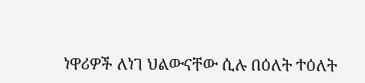ነዋሪዎች ለነገ ህልውናቸው ሲሉ በዕለት ተዕለት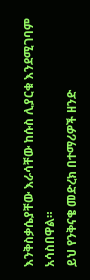እንቅስቃሴያቸው እራሳቸው ከሱስ ሊያርቁ እንደሚገባም አሳስበዋል።
ይህ የንቅናቄ መድረክ በተማሪዎች ዘንድ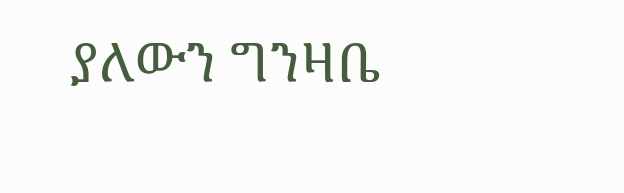ያለውን ግንዛቤ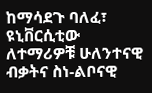ከማሳደጉ ባለፈ፣ ዩኒቨርሲቲው ለተማሪዎቹ ሁለንተናዊ ብቃትና ስነ-ልቦናዊ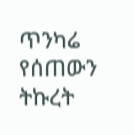ጥንካሬ የሰጠውን ትኩረት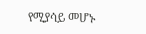የሚያሳይ መሆኑ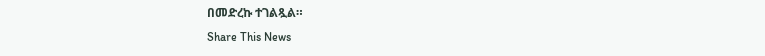በመድረኩ ተገልጿል።
Share This News